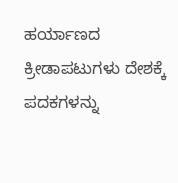ಹರ್ಯಾಣದ ಕ್ರೀಡಾಪಟುಗಳು ದೇಶಕ್ಕೆ ಪದಕಗಳನ್ನು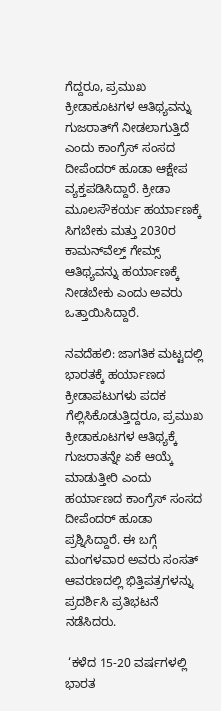ಗೆದ್ದರೂ, ಪ್ರಮುಖ ಕ್ರೀಡಾಕೂಟಗಳ ಆತಿಥ್ಯವನ್ನು ಗುಜರಾತ್‌ಗೆ ನೀಡಲಾಗುತ್ತಿದೆ ಎಂದು ಕಾಂಗ್ರೆಸ್ ಸಂಸದ ದೀಪೆಂದರ್‌ ಹೂಡಾ ಆಕ್ಷೇಪ ವ್ಯಕ್ತಪಡಿಸಿದ್ದಾರೆ. ಕ್ರೀಡಾ ಮೂಲಸೌಕರ್ಯ ಹರ್ಯಾಣಕ್ಕೆ ಸಿಗಬೇಕು ಮತ್ತು 2030ರ ಕಾಮನ್‌ವೆಲ್ತ್‌ ಗೇಮ್ಸ್‌ ಆತಿಥ್ಯವನ್ನು ಹರ್ಯಾಣಕ್ಕೆ ನೀಡಬೇಕು ಎಂದು ಅವರು ಒತ್ತಾಯಿಸಿದ್ದಾರೆ.

ನವದೆಹಲಿ: ಜಾಗತಿಕ ಮಟ್ಟದಲ್ಲಿ ಭಾರತಕ್ಕೆ ಹರ್ಯಾಣದ ಕ್ರೀಡಾಪಟುಗಳು ಪದಕ ಗೆಲ್ಲಿಸಿಕೊಡುತ್ತಿದ್ದರೂ, ಪ್ರಮುಖ ಕ್ರೀಡಾಕೂಟಗಳ ಆತಿಥ್ಯಕ್ಕೆ ಗುಜರಾತನ್ನೇ ಏಕೆ ಆಯ್ಕೆ ಮಾಡುತ್ತೀರಿ ಎಂದು ಹರ್ಯಾಣದ ಕಾಂಗ್ರೆಸ್‌ ಸಂಸದ ದೀಪೆಂದರ್‌ ಹೂಡಾ ಪ್ರಶ್ನಿಸಿದ್ದಾರೆ. ಈ ಬಗ್ಗೆ ಮಂಗಳವಾರ ಅವರು ಸಂಸತ್‌ ಆವರಣದಲ್ಲಿ ಭಿತ್ತಿಪತ್ರಗಳನ್ನು ಪ್ರದರ್ಶಿಸಿ ಪ್ರತಿಭಟನೆ ನಡೆಸಿದರು.

 ‘ಕಳೆದ 15-20 ವರ್ಷಗಳಲ್ಲಿ ಭಾರತ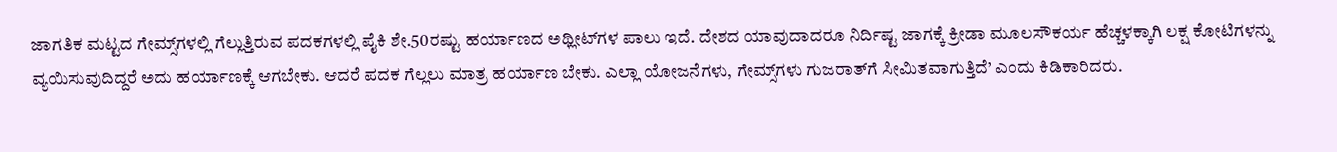ಜಾಗತಿಕ ಮಟ್ಟದ ಗೇಮ್ಸ್‌ಗಳಲ್ಲಿ ಗೆಲ್ಲುತ್ತಿರುವ ಪದಕಗಳಲ್ಲಿ ಪೈಕಿ ಶೇ.50ರಷ್ಟು ಹರ್ಯಾಣದ ಅಥ್ಲೀಟ್‌ಗಳ ಪಾಲು ಇದೆ. ದೇಶದ ಯಾವುದಾದರೂ ನಿರ್ದಿಷ್ಟ ಜಾಗಕ್ಕೆ ಕ್ರೀಡಾ ಮೂಲಸೌಕರ್ಯ ಹೆಚ್ಚಳಕ್ಕಾಗಿ ಲಕ್ಷ ಕೋಟಿಗಳನ್ನು ವ್ಯಯಿಸುವುದಿದ್ದರೆ ಅದು ಹರ್ಯಾಣಕ್ಕೆ ಆಗಬೇಕು. ಆದರೆ ಪದಕ ಗೆಲ್ಲಲು ಮಾತ್ರ ಹರ್ಯಾಣ ಬೇಕು. ಎಲ್ಲಾ ಯೋಜನೆಗಳು, ಗೇಮ್ಸ್‌ಗಳು ಗುಜರಾತ್‌ಗೆ ಸೀಮಿತವಾಗುತ್ತಿದೆ’ ಎಂದು ಕಿಡಿಕಾರಿದರು.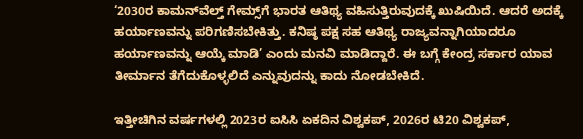‘2030ರ ಕಾಮನ್‌ವೆಲ್ತ್‌ ಗೇಮ್ಸ್‌ಗೆ ಭಾರತ ಆತಿಥ್ಯ ವಹಿಸುತ್ತಿರುವುದಕ್ಕೆ ಖುಷಿಯಿದೆ. ಆದರೆ ಅದಕ್ಕೆ ಹರ್ಯಾಣವನ್ನು ಪರಿಗಣಿಸಬೇಕಿತ್ತು. ಕನಿಷ್ಠ ಪಕ್ಷ ಸಹ ಆತಿಥ್ಯ ರಾಜ್ಯವನ್ನಾಗಿಯಾದರೂ ಹರ್ಯಾಣವನ್ನು ಆಯ್ಕೆ ಮಾಡಿ’ ಎಂದು ಮನವಿ ಮಾಡಿದ್ದಾರೆ. ಈ ಬಗ್ಗೆ ಕೇಂದ್ರ ಸರ್ಕಾರ ಯಾವ ತೀರ್ಮಾನ ತೆಗೆದುಕೊಳ್ಳಲಿದೆ ಎನ್ನುವುದನ್ನು ಕಾದು ನೋಡಬೇಕಿದೆ.

ಇತ್ತೀಚಿಗಿನ ವರ್ಷಗಳಲ್ಲಿ 2023ರ ಐಸಿಸಿ ಏಕದಿನ ವಿಶ್ವಕಪ್, 2026ರ ಟಿ20 ವಿಶ್ವಕಪ್,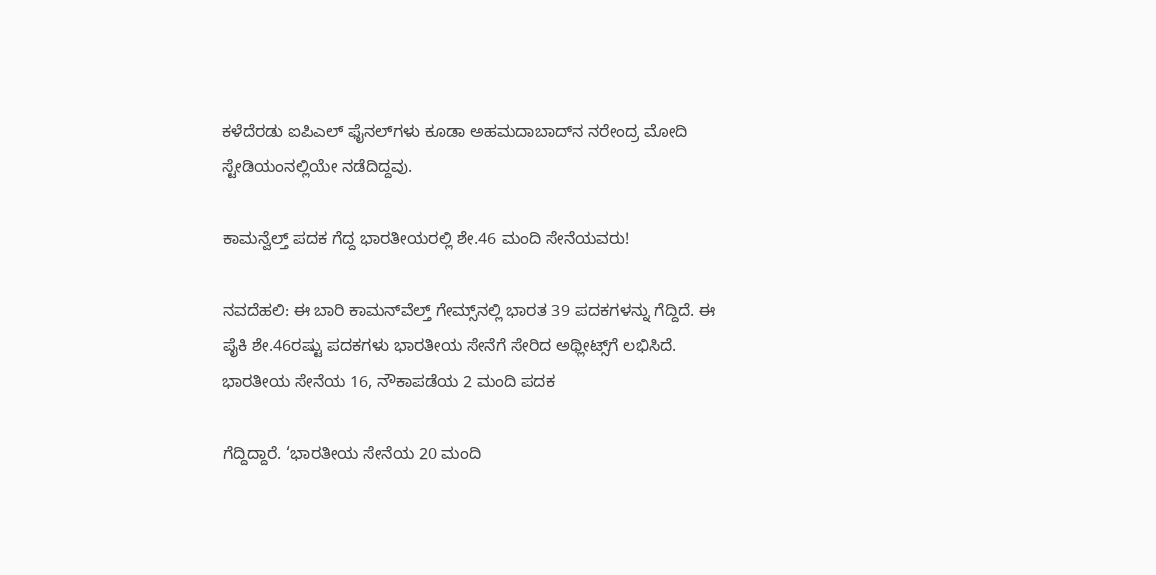ಕಳೆದೆರಡು ಐಪಿಎಲ್ ಫೈನಲ್‌ಗಳು ಕೂಡಾ ಅಹಮದಾಬಾದ್‌ನ ನರೇಂದ್ರ ಮೋದಿ ಸ್ಟೇಡಿಯಂನಲ್ಲಿಯೇ ನಡೆದಿದ್ದವು.

ಕಾಮನ್ವೆಲ್ತ್‌ ಪದಕ ಗೆದ್ದ ಭಾರತೀಯರಲ್ಲಿ ಶೇ.46 ಮಂದಿ ಸೇನೆಯವರು!

ನವದೆಹಲಿ: ಈ ಬಾರಿ ಕಾಮನ್‌ವೆಲ್ತ್‌ ಗೇಮ್ಸ್‌ನಲ್ಲಿ ಭಾರತ 39 ಪದಕಗಳನ್ನು ಗೆದ್ದಿದೆ. ಈ ಪೈಕಿ ಶೇ.46ರಷ್ಟು ಪದಕಗಳು ಭಾರತೀಯ ಸೇನೆಗೆ ಸೇರಿದ ಅಥ್ಲೀಟ್ಸ್‌ಗೆ ಲಭಿಸಿದೆ. ಭಾರತೀಯ ಸೇನೆಯ 16, ನೌಕಾಪಡೆಯ 2 ಮಂದಿ ಪದಕ

ಗೆದ್ದಿದ್ದಾರೆ. ‘ಭಾರತೀಯ ಸೇನೆಯ 20 ಮಂದಿ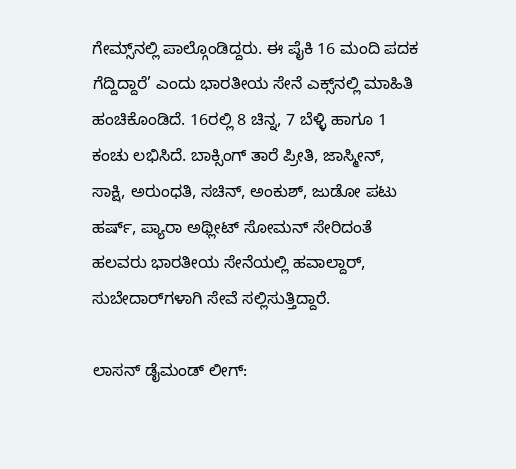ಗೇಮ್ಸ್‌ನಲ್ಲಿ ಪಾಲ್ಗೊಂಡಿದ್ದರು. ಈ ಪೈಕಿ 16 ಮಂದಿ ಪದಕ ಗೆದ್ದಿದ್ದಾರೆ’ ಎಂದು ಭಾರತೀಯ ಸೇನೆ ಎಕ್ಸ್‌ನಲ್ಲಿ ಮಾಹಿತಿ ಹಂಚಿಕೊಂಡಿದೆ. 16ರಲ್ಲಿ 8 ಚಿನ್ನ, 7 ಬೆಳ್ಳಿ ಹಾಗೂ 1 ಕಂಚು ಲಭಿಸಿದೆ. ಬಾಕ್ಸಿಂಗ್‌ ತಾರೆ ಪ್ರೀತಿ, ಜಾಸ್ಮೀನ್‌, ಸಾಕ್ಷಿ, ಅರುಂಧತಿ, ಸಚಿನ್‌, ಅಂಕುಶ್‌, ಜುಡೋ ಪಟು ಹರ್ಷ್‌, ಪ್ಯಾರಾ ಅಥ್ಲೀಟ್‌ ಸೋಮನ್‌ ಸೇರಿದಂತೆ ಹಲವರು ಭಾರತೀಯ ಸೇನೆಯಲ್ಲಿ ಹವಾಲ್ದಾರ್‌, ಸುಬೇದಾರ್‌ಗಳಾಗಿ ಸೇವೆ ಸಲ್ಲಿಸುತ್ತಿದ್ದಾರೆ.

ಲಾಸನ್‌ ಡೈಮಂಡ್ ಲೀಗ್: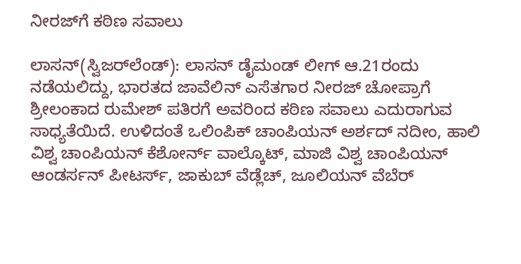ನೀರಜ್‌ಗೆ ಕಠಿಣ ಸವಾಲು

ಲಾಸನ್‌(ಸ್ವಿಜರ್‌ಲೆಂಡ್‌): ಲಾಸನ್‌ ಡೈಮಂಡ್‌ ಲೀಗ್‌ ಆ.21ರಂದು ನಡೆಯಲಿದ್ದು, ಭಾರತದ ಜಾವೆಲಿನ್‌ ಎಸೆತಗಾರ ನೀರಜ್‌ ಚೋಪ್ರಾಗೆ ಶ್ರೀಲಂಕಾದ ರುಮೇಶ್‌ ಪತಿರಗೆ ಅವರಿಂದ ಕಠಿಣ ಸವಾಲು ಎದುರಾಗುವ ಸಾಧ್ಯತೆಯಿದೆ. ಉಳಿದಂತೆ ಒಲಿಂಪಿಕ್‌ ಚಾಂಪಿಯನ್‌ ಅರ್ಶದ್ ನದೀಂ, ಹಾಲಿ ವಿಶ್ವ ಚಾಂಪಿಯನ್‌ ಕೆಶೋರ್ನ್‌ ವಾಲ್ಕೊಟ್‌, ಮಾಜಿ ವಿಶ್ವ ಚಾಂಪಿಯನ್‌ ಆಂಡರ್ಸನ್ ಪೀಟರ್ಸ್‌, ಜಾಕುಬ್‌ ವೆಡ್ಲೆಚ್‌, ಜೂಲಿಯನ್‌ ವೆಬೆರ್‌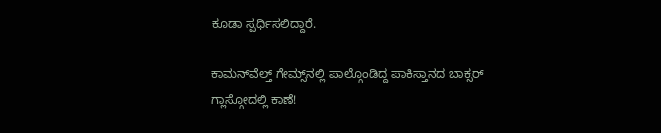ಕೂಡಾ ಸ್ಪರ್ಧಿಸಲಿದ್ದಾರೆ.

ಕಾಮನ್‌ವೆಲ್ತ್ ಗೇಮ್ಸ್‌ನಲ್ಲಿ ಪಾಲ್ಗೊಂಡಿದ್ದ ಪಾಕಿಸ್ತಾನದ ಬಾಕ್ಸರ್‌ ಗ್ಲಾಸ್ಗೋದಲ್ಲಿ ಕಾಣೆ!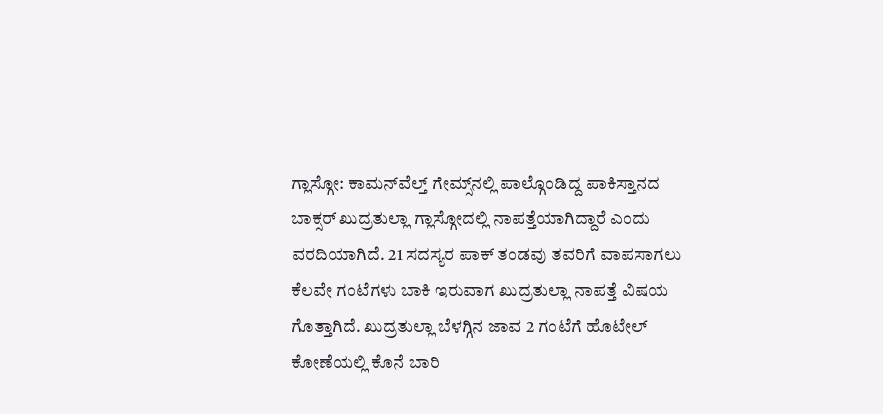ಗ್ಲಾಸ್ಗೋ: ಕಾಮನ್‌ವೆಲ್ತ್ ಗೇಮ್ಸ್‌ನಲ್ಲಿ ಪಾಲ್ಗೊಂಡಿದ್ದ ಪಾಕಿಸ್ತಾನದ ಬಾಕ್ಸರ್‌ ಖುದ್ರತುಲ್ಲಾ ಗ್ಲಾಸ್ಗೋದಲ್ಲಿ ನಾಪತ್ತೆಯಾಗಿದ್ದಾರೆ ಎಂದು ವರದಿಯಾಗಿದೆ. 21 ಸದಸ್ಯರ ಪಾಕ್‌ ತಂಡವು ತವರಿಗೆ ವಾಪಸಾಗಲು ಕೆಲವೇ ಗಂಟೆಗಳು ಬಾಕಿ ಇರುವಾಗ ಖುದ್ರತುಲ್ಲಾ ನಾಪತ್ತೆ ವಿಷಯ ಗೊತ್ತಾಗಿದೆ. ಖುದ್ರತುಲ್ಲಾ ಬೆಳಗ್ಗಿನ ಜಾವ 2 ಗಂಟೆಗೆ ಹೊಟೇಲ್ ಕೋಣೆಯಲ್ಲಿ ಕೊನೆ ಬಾರಿ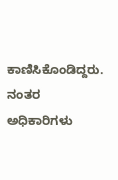ಕಾಣಿಸಿಕೊಂಡಿದ್ದರು. ನಂತರ ಅಧಿಕಾರಿಗಳು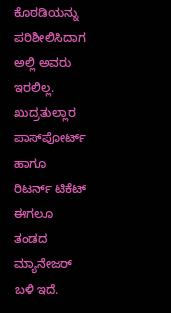ಕೊಠಡಿಯನ್ನು ಪರಿಶೀಲಿಸಿದಾಗ ಅಲ್ಲಿ ಅವರು ಇರಲಿಲ್ಲ. ಖುದ್ರತುಲ್ಲಾರ ಪಾಸ್‌ಪೋರ್ಟ್ ಹಾಗೂ ರಿಟರ್ನ್ ಟಿಕೆಟ್ ಈಗಲೂ ತಂಡದ ಮ್ಯಾನೇಜರ್ ಬಳಿ ಇದೆ.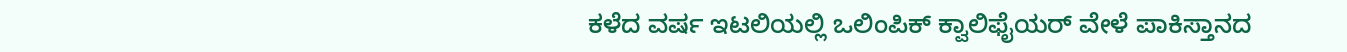ಕಳೆದ ವರ್ಷ ಇಟಲಿಯಲ್ಲಿ ಒಲಿಂಪಿಕ್‌ ಕ್ವಾಲಿಫೈಯರ್‌ ವೇಳೆ ಪಾಕಿಸ್ತಾನದ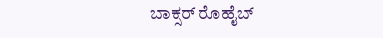ಬಾಕ್ಸರ್ ರೊಹೈಬ್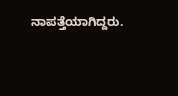ನಾಪತ್ತೆಯಾಗಿದ್ದರು.